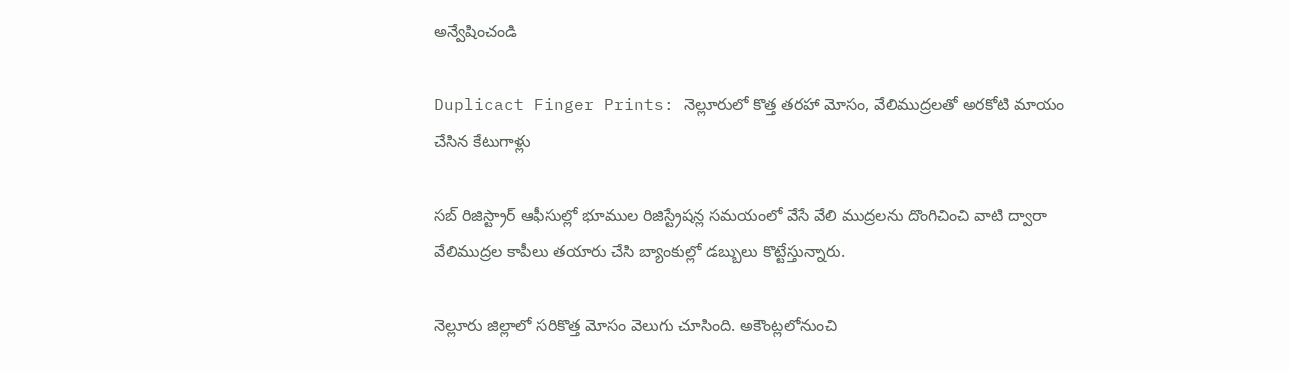అన్వేషించండి

Duplicact Finger Prints: నెల్లూరులో కొత్త తరహా మోసం, వేలిముద్రలతో అరకోటి మాయం చేసిన కేటుగాళ్లు

సబ్ రిజిస్ట్రార్ ఆఫీసుల్లో భూముల రిజిస్ట్రేషన్ల సమయంలో వేసే వేలి ముద్రలను దొంగిచించి వాటి ద్వారా వేలిముద్రల కాపీలు తయారు చేసి బ్యాంకుల్లో డబ్బులు కొట్టేస్తున్నారు.

నెల్లూరు జిల్లాలో సరికొత్త మోసం వెలుగు చూసింది. అకౌంట్లలోనుంచి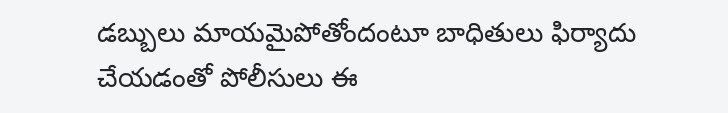డబ్బులు మాయమైపోతోందంటూ బాధితులు ఫిర్యాదు చేయడంతో పోలీసులు ఈ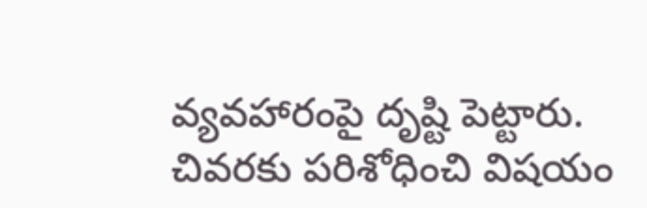వ్యవహారంపై దృష్టి పెట్టారు. చివరకు పరిశోధించి విషయం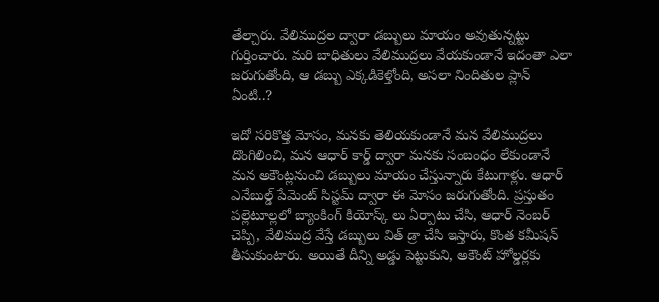తేల్చారు. వేలిముద్రల ద్వారా డబ్బులు మాయం అవుతున్నట్టు గుర్తించారు. మరి బాధితులు వేలిముద్రలు వేయకుండానే ఇదంతా ఎలా జరుగుతోంది, ఆ డబ్బు ఎక్కడికెళ్తోంది, అసలా నిందితుల ప్లాన్ ఏంటి..?

ఇదో సరికొత్త మోసం, మనకు తెలియకుండానే మన వేలిముద్రలు దొంగిలించి, మన ఆధార్ కార్డ్ ద్వారా మనకు సంబంధం లేకుండానే మన అకౌంట్లనుంచి డబ్బులు మాయం చేస్తున్నారు కేటుగాళ్లు. ఆధార్ ఎనేబుల్డ్ పేమెంట్ సిస్టమ్ ద్వారా ఈ మోసం జరుగుతోంది. ప్రస్తుతం పల్లెటూల్లలో బ్యాంకింగ్ కియోస్క్ లు ఏర్పాటు చేసి, ఆధార్ నెంబర్ చెప్పి, వేలిముద్ర వేస్తే డబ్బులు విత్ డ్రా చేసి ఇస్తారు, కొంత కమీషన్ తీసుకుంటారు. అయితే దీన్ని అడ్డు పెట్టుకుని, అకౌంట్ హోల్డర్లకు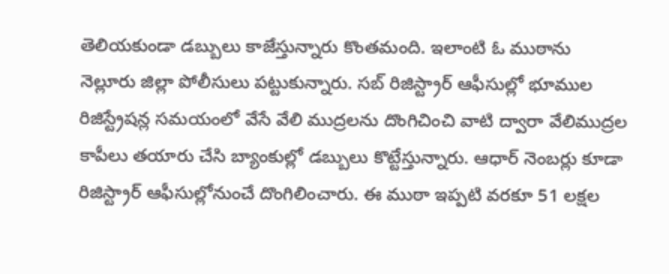తెలియకుండా డబ్బులు కాజేస్తున్నారు కొంతమంది. ఇలాంటి ఓ ముఠాను నెల్లూరు జిల్లా పోలీసులు పట్టుకున్నారు. సబ్ రిజిస్ట్రార్ ఆఫీసుల్లో భూముల రిజిస్ట్రేషన్ల సమయంలో వేసే వేలి ముద్రలను దొంగిచించి వాటి ద్వారా వేలిముద్రల కాపీలు తయారు చేసి బ్యాంకుల్లో డబ్బులు కొట్టేస్తున్నారు. ఆధార్ నెంబర్లు కూడా రిజిస్ట్రార్ ఆఫీసుల్లోనుంచే దొంగిలించారు. ఈ ముఠా ఇప్పటి వరకూ 51 లక్షల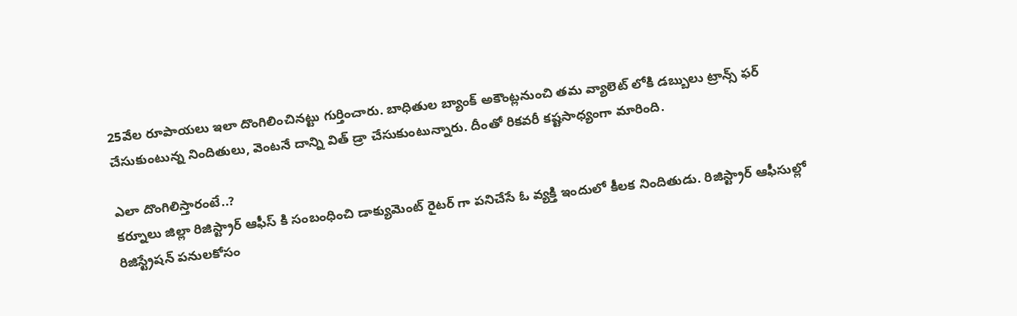25వేల రూపాయలు ఇలా దొంగిలించినట్టు గుర్తించారు. బాధితుల బ్యాంక్ అకౌంట్లనుంచి తమ వ్యాలెట్ లోకి డబ్బులు ట్రాన్స్ ఫర్ చేసుకుంటున్న నిందితులు, వెంటనే దాన్ని విత్ డ్రా చేసుకుంటున్నారు. దీంతో రికవరీ కష్టసాధ్యంగా మారింది.

ఎలా దొంగిలిస్తారంటే..?
కర్నూలు జిల్లా రిజిస్ట్రార్ ఆఫీస్ కి సంబంధించి డాక్యుమెంట్ రైటర్ గా పనిచేసే ఓ వ్యక్తి ఇందులో కీలక నిందితుడు. రిజిస్ట్రార్ ఆఫీసుల్లో రిజిస్ట్రేషన్ పనులకోసం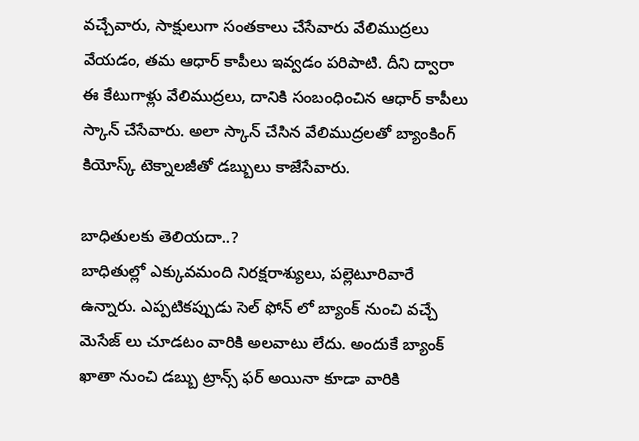వచ్చేవారు, సాక్షులుగా సంతకాలు చేసేవారు వేలిముద్రలు వేయడం, తమ ఆధార్ కాపీలు ఇవ్వడం పరిపాటి. దీని ద్వారా ఈ కేటుగాళ్లు వేలిముద్రలు, దానికి సంబంధించిన ఆధార్ కాపీలు స్కాన్ చేసేవారు. అలా స్కాన్ చేసిన వేలిముద్రలతో బ్యాంకింగ్ కియోస్క్ టెక్నాలజీతో డబ్బులు కాజేసేవారు.

బాధితులకు తెలియదా..?
బాధితుల్లో ఎక్కువమంది నిరక్షరాశ్యులు, పల్లెటూరివారే ఉన్నారు. ఎప్పటికప్పుడు సెల్ ఫోన్ లో బ్యాంక్ నుంచి వచ్చే మెసేజ్ లు చూడటం వారికి అలవాటు లేదు. అందుకే బ్యాంక్ ఖాతా నుంచి డబ్బు ట్రాన్స్ ఫర్ అయినా కూడా వారికి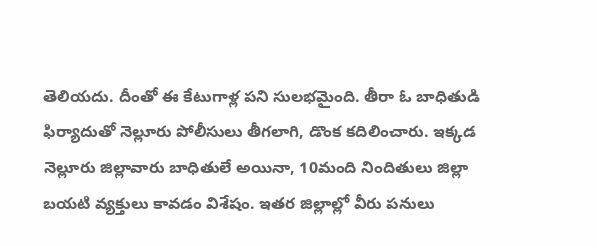తెలియదు. దీంతో ఈ కేటుగాళ్ల పని సులభమైంది. తీరా ఓ బాధితుడి ఫిర్యాదుతో నెల్లూరు పోలీసులు తీగలాగి, డొంక కదిలించారు. ఇక్కడ నెల్లూరు జిల్లావారు బాధితులే అయినా, 10మంది నిందితులు జిల్లా బయటి వ్యక్తులు కావడం విశేషం. ఇతర జిల్లాల్లో వీరు పనులు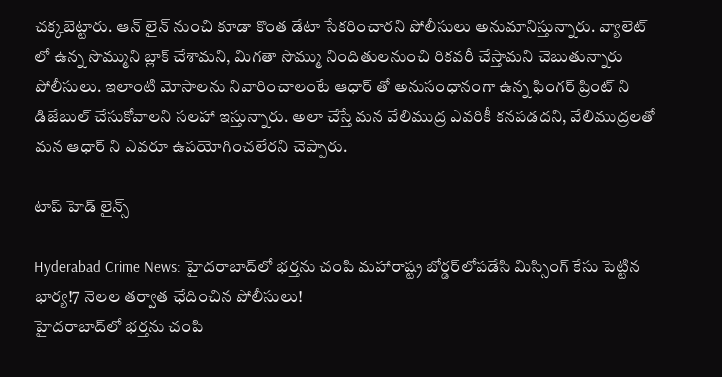చక్కబెట్టారు. ఆన్ లైన్ నుంచి కూడా కొంత డేటా సేకరించారని పోలీసులు అనుమానిస్తున్నారు. వ్యాలెట్ లో ఉన్న సొమ్ముని బ్లాక్ చేశామని, మిగతా సొమ్ము నిందితులనుంచి రికవరీ చేస్తామని చెబుతున్నారు పోలీసులు. ఇలాంటి మోసాలను నివారించాలంటే ఆధార్ తో అనుసంధానంగా ఉన్న ఫింగర్ ప్రింట్ ని డిజేబుల్ చేసుకోవాలని సలహా ఇస్తున్నారు. అలా చేస్తే మన వేలిముద్ర ఎవరికీ కనపడదని, వేలిముద్రలతో మన ఆధార్ ని ఎవరూ ఉపయోగించలేరని చెప్పారు.

టాప్ హెడ్ లైన్స్

Hyderabad Crime News: హైదరాబాద్‌లో భర్తను చంపి మహారాష్ట్ర బోర్డర్‌లోపడేసి మిస్సింగ్ కేసు పెట్టిన భార్య!7 నెలల తర్వాత ఛేదించిన పోలీసులు!
హైదరాబాద్‌లో భర్తను చంపి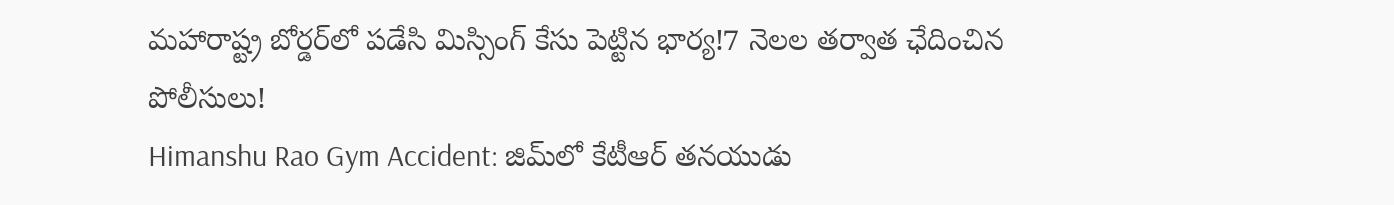మహారాష్ట్ర బోర్డర్‌లో పడేసి మిస్సింగ్ కేసు పెట్టిన భార్య!7 నెలల తర్వాత ఛేదించిన పోలీసులు!
Himanshu Rao Gym Accident: జిమ్‌లో కేటీఆర్ తనయుడు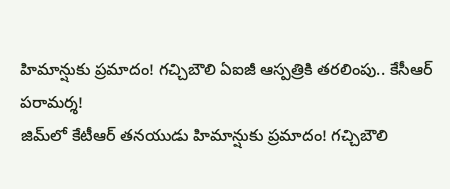హిమాన్షుకు ప్రమాదం! గచ్చిబౌలి ఏఐజీ ఆస్పత్రికి తరలింపు.. కేసీఆర్ పరామర్శ!
జిమ్‌లో కేటీఆర్ తనయుడు హిమాన్షుకు ప్రమాదం! గచ్చిబౌలి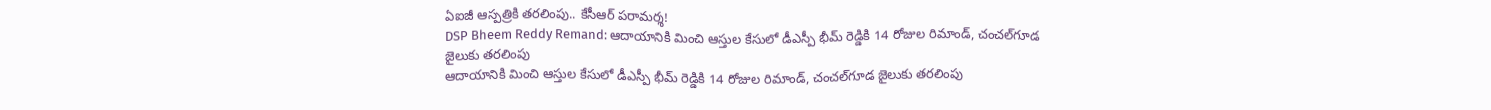ఏఐజీ ఆస్పత్రికి తరలింపు.. కేసీఆర్ పరామర్శ!
DSP Bheem Reddy Remand: ఆదాయానికి మించి ఆస్తుల కేసులో డీఎస్పీ భీమ్ రెడ్డికి 14 రోజుల రిమాండ్‌, చంచల్‌గూడ జైలుకు తరలింపు
ఆదాయానికి మించి ఆస్తుల కేసులో డీఎస్పీ భీమ్ రెడ్డికి 14 రోజుల రిమాండ్‌, చంచల్‌గూడ జైలుకు తరలింపు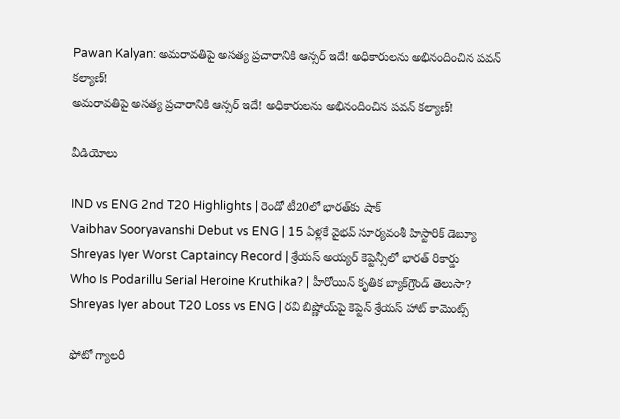Pawan Kalyan: అమరావతిపై అసత్య ప్రచారానికి ఆన్సర్‌ ఇదే! అధికారులను అభినందించిన పవన్ కల్యాణ్!
అమరావతిపై అసత్య ప్రచారానికి ఆన్సర్‌ ఇదే! అధికారులను అభినందించిన పవన్ కల్యాణ్!

వీడియోలు

IND vs ENG 2nd T20 Highlights | రెండో టీ20లో భారత్‌కు షాక్
Vaibhav Sooryavanshi Debut vs ENG | 15 ఏళ్లకే వైభవ్ సూర్యవంశీ హిస్టారిక్ డెబ్యూ
Shreyas Iyer Worst Captaincy Record | శ్రేయస్ అయ్యర్ కెప్టెన్సీలో భారత్ రికార్డు
Who Is Podarillu Serial Heroine Kruthika? | హీరోయిన్ కృతిక బ్యాక్‌గ్రౌండ్ తెలుసా?
Shreyas Iyer about T20 Loss vs ENG | రవి బిష్ణోయ్‌పై కెప్టెన్ శ్రేయస్ హాట్ కామెంట్స్

ఫోటో గ్యాలరీ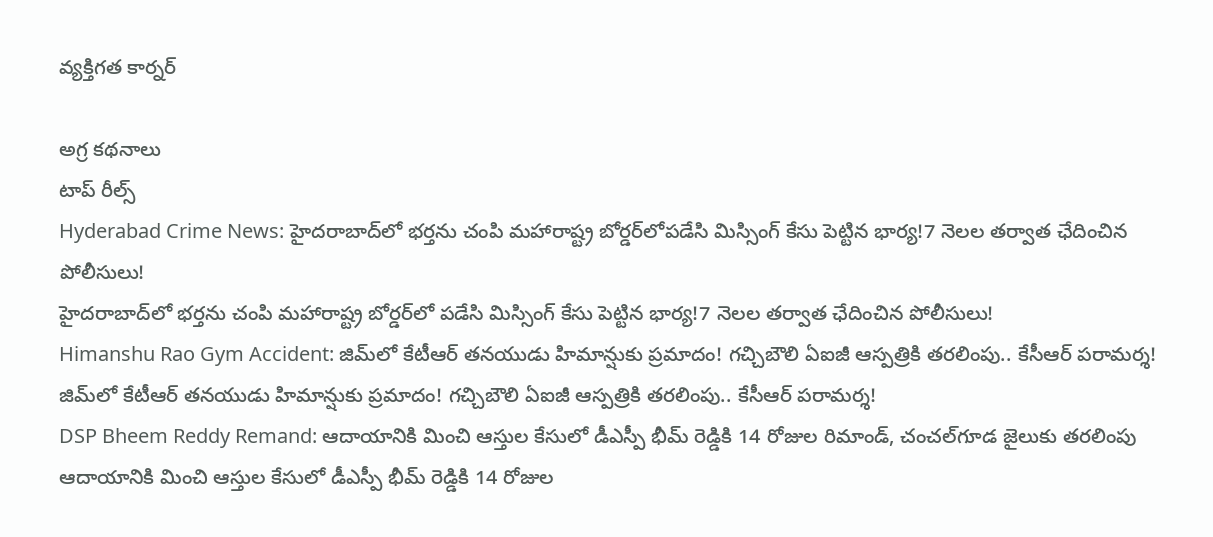వ్యక్తిగత కార్నర్

అగ్ర కథనాలు
టాప్ రీల్స్
Hyderabad Crime News: హైదరాబాద్‌లో భర్తను చంపి మహారాష్ట్ర బోర్డర్‌లోపడేసి మిస్సింగ్ కేసు పెట్టిన భార్య!7 నెలల తర్వాత ఛేదించిన పోలీసులు!
హైదరాబాద్‌లో భర్తను చంపి మహారాష్ట్ర బోర్డర్‌లో పడేసి మిస్సింగ్ కేసు పెట్టిన భార్య!7 నెలల తర్వాత ఛేదించిన పోలీసులు!
Himanshu Rao Gym Accident: జిమ్‌లో కేటీఆర్ తనయుడు హిమాన్షుకు ప్రమాదం! గచ్చిబౌలి ఏఐజీ ఆస్పత్రికి తరలింపు.. కేసీఆర్ పరామర్శ!
జిమ్‌లో కేటీఆర్ తనయుడు హిమాన్షుకు ప్రమాదం! గచ్చిబౌలి ఏఐజీ ఆస్పత్రికి తరలింపు.. కేసీఆర్ పరామర్శ!
DSP Bheem Reddy Remand: ఆదాయానికి మించి ఆస్తుల కేసులో డీఎస్పీ భీమ్ రెడ్డికి 14 రోజుల రిమాండ్‌, చంచల్‌గూడ జైలుకు తరలింపు
ఆదాయానికి మించి ఆస్తుల కేసులో డీఎస్పీ భీమ్ రెడ్డికి 14 రోజుల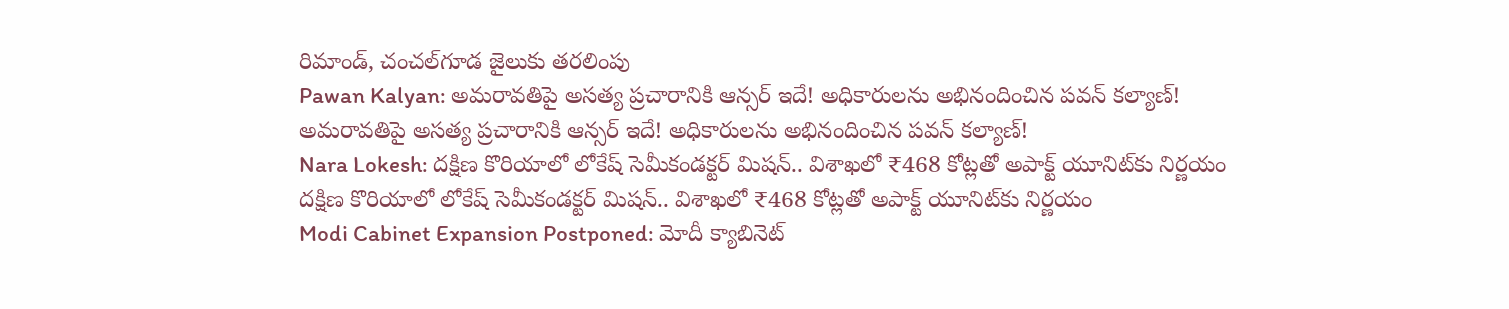రిమాండ్‌, చంచల్‌గూడ జైలుకు తరలింపు
Pawan Kalyan: అమరావతిపై అసత్య ప్రచారానికి ఆన్సర్‌ ఇదే! అధికారులను అభినందించిన పవన్ కల్యాణ్!
అమరావతిపై అసత్య ప్రచారానికి ఆన్సర్‌ ఇదే! అధికారులను అభినందించిన పవన్ కల్యాణ్!
Nara Lokesh: దక్షిణ కొరియాలో లోకేష్ సెమీకండక్టర్ మిషన్.. విశాఖలో ₹468 కోట్లతో అపాక్ట్ యూనిట్‌కు నిర్ణయం
దక్షిణ కొరియాలో లోకేష్ సెమీకండక్టర్ మిషన్.. విశాఖలో ₹468 కోట్లతో అపాక్ట్ యూనిట్‌కు నిర్ణయం
Modi Cabinet Expansion Postponed: మోదీ క్యాబినెట్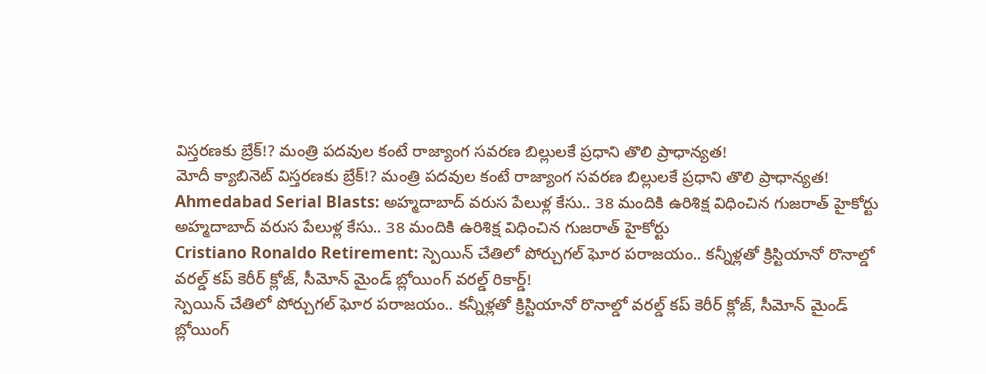విస్తరణకు బ్రేక్!? మంత్రి పదవుల కంటే రాజ్యాంగ సవరణ బిల్లులకే ప్రధాని తొలి ప్రాధాన్యత!
మోదీ క్యాబినెట్ విస్తరణకు బ్రేక్!? మంత్రి పదవుల కంటే రాజ్యాంగ సవరణ బిల్లులకే ప్రధాని తొలి ప్రాధాన్యత!
Ahmedabad Serial Blasts: అహ్మదాబాద్ వరుస పేలుళ్ల కేసు.. 38 మందికి ఉరిశిక్ష విధించిన గుజరాత్ హైకోర్టు
అహ్మదాబాద్ వరుస పేలుళ్ల కేసు.. 38 మందికి ఉరిశిక్ష విధించిన గుజరాత్ హైకోర్టు
Cristiano Ronaldo Retirement: స్పెయిన్ చేతిలో పోర్చుగల్ ఘోర పరాజయం.. కన్నీళ్లతో క్రిస్టియానో రొనాల్డో వరల్డ్ కప్ కెరీర్ క్లోజ్, సీమోన్ మైండ్ బ్లోయింగ్ వరల్డ్ రికార్డ్!
స్పెయిన్ చేతిలో పోర్చుగల్ ఘోర పరాజయం.. కన్నీళ్లతో క్రిస్టియానో రొనాల్డో వరల్డ్ కప్ కెరీర్ క్లోజ్, సీమోన్ మైండ్ బ్లోయింగ్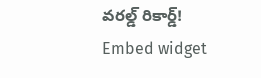వరల్డ్ రికార్డ్!
Embed widget